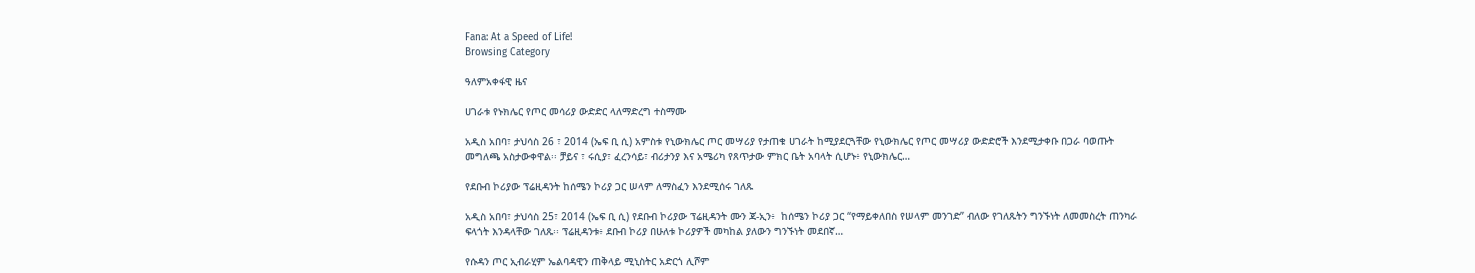Fana: At a Speed of Life!
Browsing Category

ዓለምአቀፋዊ ዜና

ሀገራቱ የኑክሌር የጦር መሳሪያ ውድድር ላለማድረግ ተስማሙ

አዲስ አበባ፣ ታህሳስ 26 ፣ 2014 (ኤፍ ቢ ሲ) አምስቱ የኒውክሌር ጦር መሣሪያ የታጠቁ ሀገራት ከሚያደርጓቸው የኒውክሌር የጦር መሣሪያ ውድድሮች እንደሚታቀቡ በጋራ ባወጡት መግለጫ አስታውቀዋል፡፡ ቻይና ፣ ሩሲያ፣ ፈረንሳይ፣ ብሪታንያ እና አሜሪካ የጸጥታው ምክር ቤት አባላት ሲሆኑ፥ የኒውክሌር…

የደቡብ ኮሪያው ፕሬዚዳንት ከሰሜን ኮሪያ ጋር ሠላም ለማስፈን እንደሚሰሩ ገለጹ

አዲስ አበባ፣ ታህሳስ 25፣ 2014 (ኤፍ ቢ ሲ) የደቡብ ኮሪያው ፕሬዚዳንት ሙን ጃ-ኢን፥  ከሰሜን ኮሪያ ጋር “የማይቀለበስ የሠላም መንገድ” ብለው የገለጹትን ግንኙነት ለመመስረት ጠንካራ ፍላጎት እንዳላቸው ገለጹ፡፡ ፕሬዚዳንቱ፥ ደቡብ ኮሪያ በሁለቱ ኮሪያዎች መካከል ያለውን ግንኙነት መደበኛ…

የሱዳን ጦር ኢብራሂም ኤልባዳዊን ጠቅላይ ሚኒስትር አድርጎ ሊሾም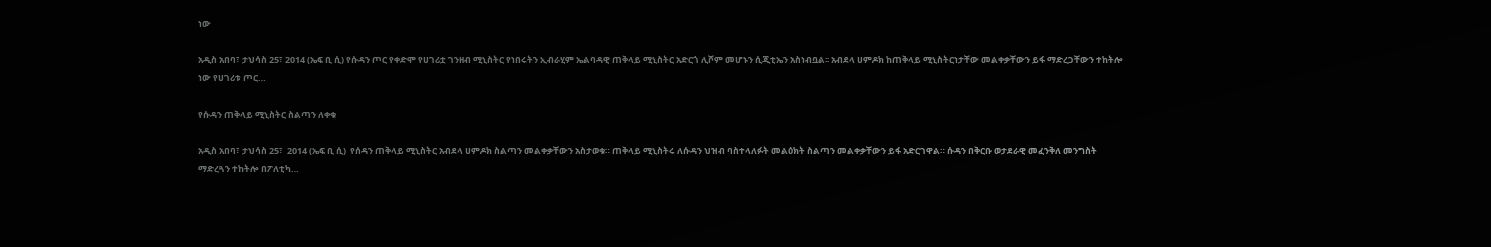ነው

አዲስ አበባ፣ ታህሳስ 25፣ 2014 (ኤፍ ቢ ሲ) የሱዳን ጦር የቀድሞ የሀገሪቷ ገንዘብ ሚኒስትር የነበሩትን ኢብራሂም ኤልባዳዊ ጠቅላይ ሚኒስትር አድርጎ ሊሾም መሆኑን ሲጂቲኤን አስነብቧል፡፡ አብደላ ሀምዶክ ከጠቅላይ ሚኒስትርነታቸው መልቀቃቸውን ይፋ ማድረጋቸውን ተከትሎ ነው የሀገሪቱ ጦር…

የሱዳን ጠቅላይ ሚኒስትር ስልጣን ለቀቁ

አዲስ አበባ፣ ታህሳስ 25፣  2014 (ኤፍ ቢ ሲ)  የሰዳን ጠቅላይ ሚኒስትር አብደላ ሀምዶክ ስልጣን መልቀቃቸውን አስታወቁ። ጠቅላይ ሚኒስትሩ ለሱዳን ህዝብ ባስተላለፉት መልዕክት ስልጣን መልቀቃቸውን ይፋ አድርገዋል። ሱዳን በቅርቡ ወታደራዊ መፈንቅለ መንግስት ማድረጓን ተከትሎ በፖለቲካ…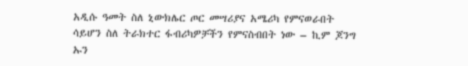አዲሱ ዓመት ስለ ኒውክሌር ጦር መሣሪያና አሜሪካ የምናወራበት ሳይሆን ስለ ትራክተር ፋብሪካዎቻችን የምናስብበት ነው – ኪም ጆንግ ኡን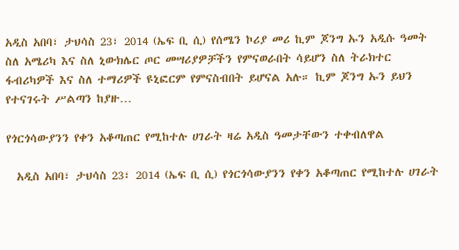አዲስ አበባ፣ ታህሳስ 23፣ 2014 (ኤፍ ቢ ሲ) የሰሜን ኮሪያ መሪ ኪም ጆንግ ኡን አዲሱ ዓመት ስለ አሜሪካ እና ስለ ኒውክሌር ጦር መሣሪያዎቻችን የምናወራበት ሳይሆን ስለ ትራክተር ፋብሪካዎች እና ስለ ተማሪዎች ዩኒፎርም የምናስብበት ይሆናል አሉ። ኪም ጆንግ ኡን ይህን የተናገሩት ሥልጣን ከያዙ…

የጎርጎሳውያንን የቀን አቆጣጠር የሚከተሉ ሀገራት ዛሬ አዲስ ዓመታቸውን ተቀብለዋል

  አዲስ አበባ፣ ታህሳስ 23፣ 2014 (ኤፍ ቢ ሲ) የጎርጎሳውያንን የቀን አቆጣጠር የሚከተሉ ሀገራት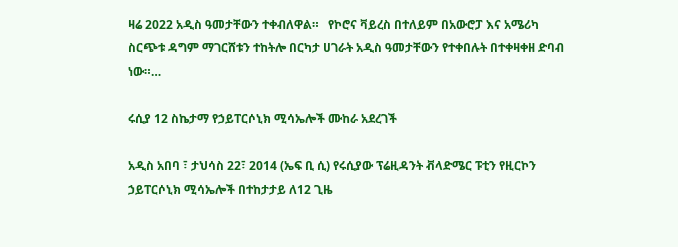ዛሬ 2022 አዲስ ዓመታቸውን ተቀብለዋል።   የኮሮና ቫይረስ በተለይም በአውሮፓ እና አሜሪካ ስርጭቱ ዳግም ማገርሸቱን ተከትሎ በርካታ ሀገራት አዲስ ዓመታቸውን የተቀበሉት በተቀዛቀዘ ድባብ ነው።…

ሩሲያ 12 ስኬታማ የኃይፐርሶኒክ ሚሳኤሎች ሙከራ አደረገች

አዲስ አበባ ፣ ታህሳስ 22፣ 2014 (ኤፍ ቢ ሲ) የሩሲያው ፕሬዚዳንት ቭላድሜር ፑቲን የዚርኮን ኃይፐርሶኒክ ሚሳኤሎች በተከታታይ ለ12 ጊዜ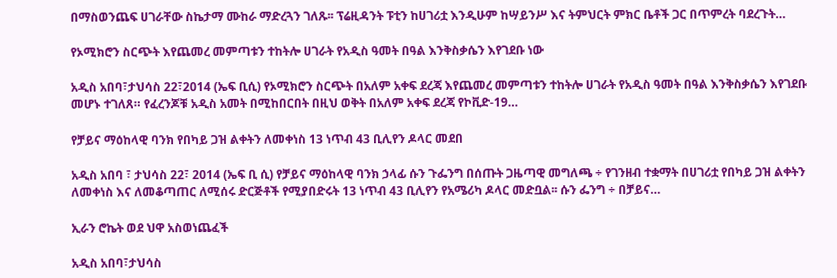በማስወንጨፍ ሀገራቸው ስኬታማ ሙከራ ማድረጓን ገለጹ፡፡ ፕሬዚዳንት ፑቲን ከሀገሪቷ እንዲሁም ከሣይንሥ እና ትምህርት ምክር ቤቶች ጋር በጥምረት ባደረጉት…

የኦሚክሮን ስርጭት እየጨመረ መምጣቱን ተከትሎ ሀገራት የአዲስ ዓመት በዓል እንቅስቃሴን እየገደቡ ነው

አዲስ አበባ፣ታህሳስ 22፣2014 (ኤፍ ቢሲ) የኦሚክሮን ስርጭት በአለም አቀፍ ደረጃ እየጨመረ መምጣቱን ተከትሎ ሀገራት የአዲስ ዓመት በዓል እንቅስቃሴን እየገደቡ መሆኑ ተገለጸ። የፈረንጆቹ አዲስ አመት በሚከበርበት በዚህ ወቅት በአለም አቀፍ ደረጃ የኮቪድ-19…

የቻይና ማዕከላዊ ባንክ የበካይ ጋዝ ልቀትን ለመቀነስ 13 ነጥብ 43 ቢሊየን ዶላር መደበ

አዲስ አበባ ፣ ታህሳስ 22፣ 2014 (ኤፍ ቢ ሲ) የቻይና ማዕከላዊ ባንክ ኃላፊ ሱን ጉፌንግ በሰጡት ጋዜጣዊ መግለጫ ÷ የገንዘብ ተቋማት በሀገሪቷ የበካይ ጋዝ ልቀትን ለመቀነስ እና ለመቆጣጠር ለሚሰሩ ድርጅቶች የሚያበድሩት 13 ነጥብ 43 ቢሊየን የአሜሪካ ዶላር መድቧል፡፡ ሱን ፌንግ ÷ በቻይና…

ኢራን ሮኬት ወደ ህዋ አስወነጨፈች

አዲስ አበባ፣ታህሳስ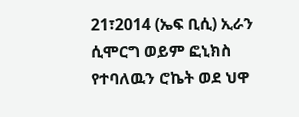21፣2014 (ኤፍ ቢሲ) ኢራን ሲሞርግ ወይም ፎኒክስ የተባለዉን ሮኬት ወደ ህዋ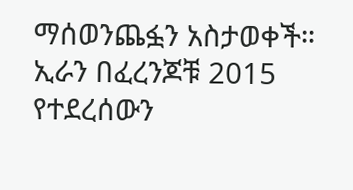ማሰወንጨፏን አስታወቀች። ኢራን በፈረንጆቹ 2015 የተደረሰውን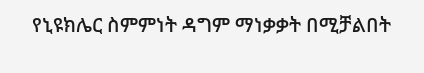የኒዩክሌር ስምምነት ዳግም ማነቃቃት በሚቻልበት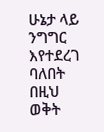ሁኔታ ላይ ንግግር እየተደረገ ባለበት በዚህ ወቅት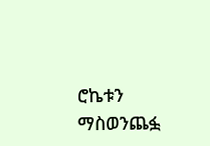ሮኬቱን ማስወንጨፏ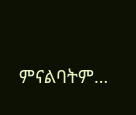ምናልባትም…